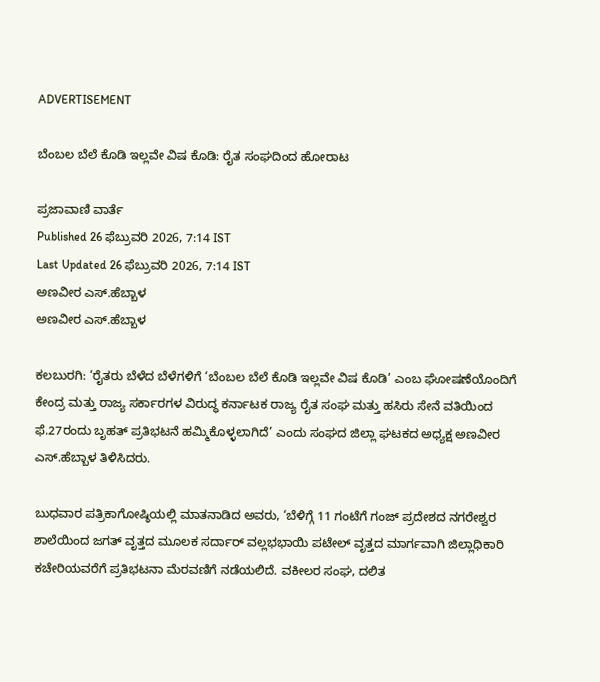ADVERTISEMENT

ಬೆಂಬಲ ಬೆಲೆ ಕೊಡಿ ಇಲ್ಲವೇ ವಿಷ ಕೊಡಿ: ರೈತ ಸಂಘದಿಂದ ಹೋರಾಟ

ಪ್ರಜಾವಾಣಿ ವಾರ್ತೆ
Published 26 ಫೆಬ್ರುವರಿ 2026, 7:14 IST
Last Updated 26 ಫೆಬ್ರುವರಿ 2026, 7:14 IST
ಅಣವೀರ ಎಸ್‌.ಹೆಬ್ಬಾಳ
ಅಣವೀರ ಎಸ್‌.ಹೆಬ್ಬಾಳ

ಕಲಬುರಗಿ: ‘ರೈತರು ಬೆಳೆದ ಬೆಳೆಗಳಿಗೆ ‘ಬೆಂಬಲ ಬೆಲೆ ಕೊಡಿ ಇಲ್ಲವೇ ವಿಷ ಕೊಡಿ’ ಎಂಬ ಘೋಷಣೆಯೊಂದಿಗೆ ಕೇಂದ್ರ ಮತ್ತು ರಾಜ್ಯ ಸರ್ಕಾರಗಳ ವಿರುದ್ಧ ಕರ್ನಾಟಕ ರಾಜ್ಯ ರೈತ ಸಂಘ ಮತ್ತು ಹಸಿರು ಸೇನೆ ವತಿಯಿಂದ ಫೆ.27ರಂದು ಬೃಹತ್‌ ಪ್ರತಿಭಟನೆ ಹಮ್ಮಿಕೊಳ್ಳಲಾಗಿದೆ’ ಎಂದು ಸಂಘದ ಜಿಲ್ಲಾ ಘಟಕದ ಅಧ್ಯಕ್ಷ ಅಣವೀರ ಎಸ್‌.ಹೆಬ್ಬಾಳ ತಿಳಿಸಿದರು.

ಬುಧವಾರ ಪತ್ರಿಕಾಗೋಷ್ಠಿಯಲ್ಲಿ ಮಾತನಾಡಿದ ಅವರು, ‘ಬೆಳಿಗ್ಗೆ 11 ಗಂಟೆಗೆ ಗಂಜ್‌ ಪ್ರದೇಶದ ನಗರೇಶ್ವರ ಶಾಲೆಯಿಂದ ಜಗತ್ ವೃತ್ತದ ಮೂಲಕ ಸರ್ದಾರ್‌ ವಲ್ಲಭಭಾಯಿ ಪಟೇಲ್‌ ವೃತ್ತದ ಮಾರ್ಗವಾಗಿ ಜಿಲ್ಲಾಧಿಕಾರಿ ಕಚೇರಿಯವರೆಗೆ ಪ್ರತಿಭಟನಾ ಮೆರವಣಿಗೆ ನಡೆಯಲಿದೆ. ವಕೀಲರ ಸಂಘ, ದಲಿತ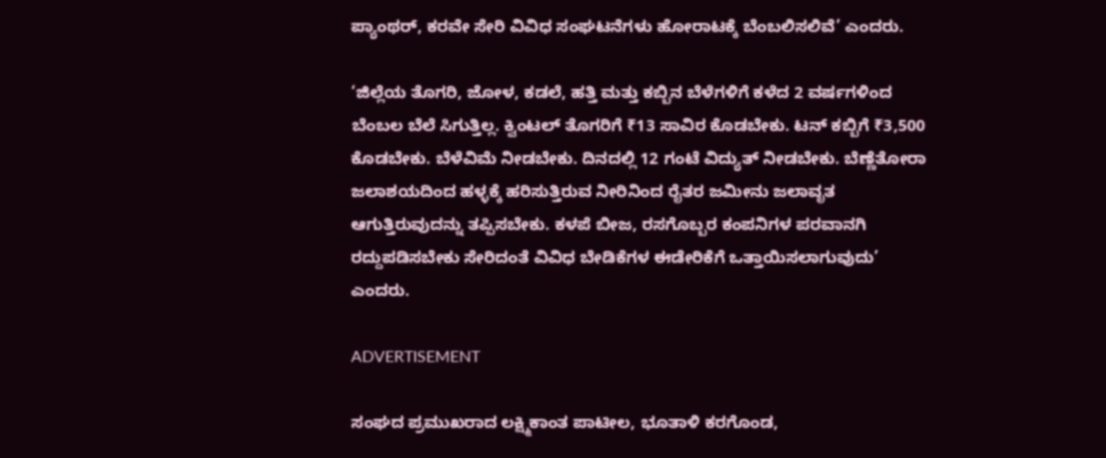ಪ್ಯಾಂಥರ್‌, ಕರವೇ ಸೇರಿ ವಿವಿಧ ಸಂಘಟನೆಗಳು ಹೋರಾಟಕ್ಕೆ ಬೆಂಬಲಿಸಲಿವೆ’ ಎಂದರು.

‘ಜಿಲ್ಲೆಯ ತೊಗರಿ, ಜೋಳ, ಕಡಲೆ, ಹತ್ತಿ ಮತ್ತು ಕಬ್ಬಿನ ಬೆಳೆಗಳಿಗೆ ಕಳೆದ 2 ವರ್ಷಗಳಿಂದ ಬೆಂಬಲ ಬೆಲೆ ಸಿಗುತ್ತಿಲ್ಲ. ಕ್ವಿಂಟಲ್ ತೊಗರಿಗೆ ₹13 ಸಾವಿರ ಕೊಡಬೇಕು. ಟನ್‌ ಕಬ್ಬಿಗೆ ₹3,500 ಕೊಡಬೇಕು. ಬೆಳೆವಿಮೆ ನೀಡಬೇಕು. ದಿನದಲ್ಲಿ 12 ಗಂಟೆ ವಿದ್ಯುತ್‌ ನೀಡಬೇಕು. ಬೆಣ್ಣೆತೋರಾ ಜಲಾಶಯದಿಂದ ಹಳ್ಳಕ್ಕೆ ಹರಿಸುತ್ತಿರುವ ನೀರಿನಿಂದ ರೈತರ ಜಮೀನು ಜಲಾವೃತ ಆಗುತ್ತಿರುವುದನ್ನು ತಪ್ಪಿಸಬೇಕು. ಕಳಪೆ ಬೀಜ, ರಸಗೊಬ್ಬರ ಕಂಪನಿಗಳ ಪರವಾನಗಿ ರದ್ದುಪಡಿಸಬೇಕು ಸೇರಿದಂತೆ ವಿವಿಧ ಬೇಡಿಕೆಗಳ ಈಡೇರಿಕೆಗೆ ಒತ್ತಾಯಿಸಲಾಗುವುದು’ ಎಂದರು.

ADVERTISEMENT

ಸಂಘದ ಪ್ರಮುಖರಾದ ಲಕ್ಷ್ಮಿಕಾಂತ ಪಾಟೀಲ, ಭೂತಾಳಿ ಕರಗೊಂಡ,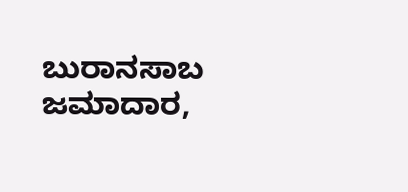ಬುರಾನಸಾಬ ಜಮಾದಾರ,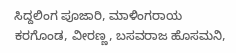ಸಿದ್ದಲಿಂಗ ಪೂಜಾರಿ, ಮಾಳಿಂಗರಾಯ ಕರಗೊಂಡ, ವೀರಣ್ಣ‌, ಬಸವರಾಜ ಹೊಸಮನಿ,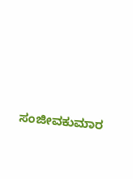ಸಂಜೀವಕುಮಾರ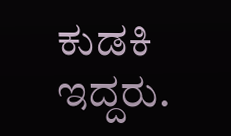ಕುಡಕಿ ಇದ್ದರು.